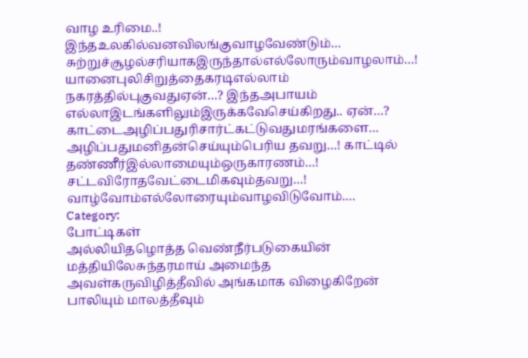வாழ உரிமை..! இந்தஉலகில்வனவிலங்குவாழவேண்டும்… சுற்றுச்சூழல்சரியாகஇருந்தால்எல்லோரும்வாழலாம்…! யானைபுலிசிறுத்தைகரடிஎல்லாம் நகரத்தில்புகுவதுஏன்…? இந்தஅபாயம் எல்லாஇடங்களிலும்இருக்கவேசெய்கிறது.. ஏன்…? காட்டைஅழிப்பதுரிசார்ட்கட்டுவதுமரங்களை… அழிப்பதுமனிதன்செய்யும்பெரிய தவறு…! காட்டில் தண்ணீர்இல்லாமையும்ஒருகாரணம்…! சட்டவிரோதவேட்டைமிகவும்தவறு…! வாழ்வோம்எல்லோரையும்வாழவிடுவோம்.…
Category:
போட்டிகள்
அல்லியிதழொத்த வெண்நீர்படுகையின் மத்தியிலேசுந்தரமாய் அமைந்த அவள்கருவிழித்தீவில் அங்கமாக விழைகிறேன் பாலியும் மாலத்தீவும்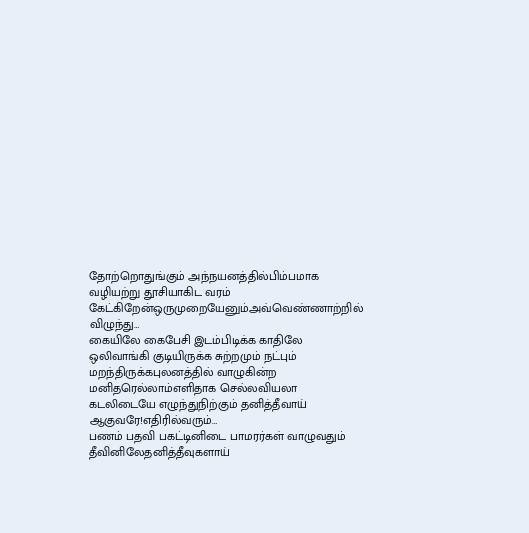தோற்றொதுங்கும் அந்நயனத்தில்பிம்பமாக வழியற்று தூசியாகிட வரம் கேட்கிறேன்ஒருமுறையேனும்அவ்வெண்ணாற்றில் விழுந்து…
கையிலே கைபேசி இடம்பிடிக்க காதிலே ஒலிவாங்கி குடியிருக்க சுற்றமும் நட்பும் மறந்திருக்கபுலனத்தில் வாழுகின்ற மனிதரெல்லாம்எளிதாக செல்லவியலா கடலிடையே எழுந்துநிற்கும் தனித்தீவாய் ஆகுவரே!எதிரில்வரும்…
பணம் பதவி பகட்டினிடை பாமரர்கள் வாழுவதும் தீவினிலேதனித்தீவுகளாய்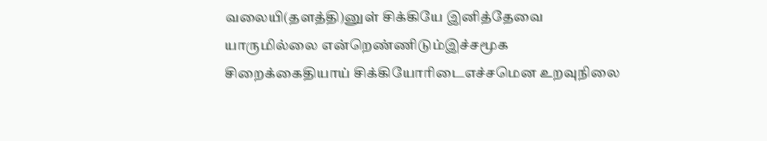வலையி(தளத்தி)னுள் சிக்கியே இனித்தேவை யாருமில்லை என்றெண்ணிடும்இச்சமூக சிறைக்கைதியாய் சிக்கியோரிடைஎச்சமென உறவுநிலை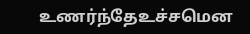உணர்ந்தேஉச்சமென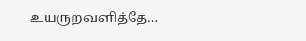உயருறவளித்தே…